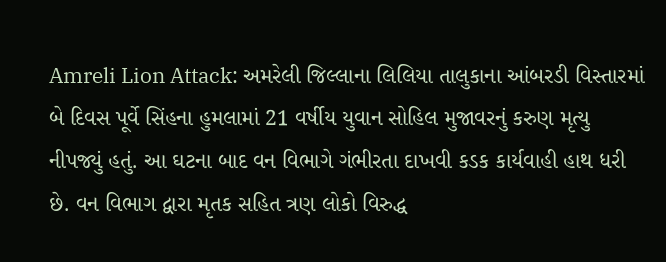Amreli Lion Attack: અમરેલી જિલ્લાના લિલિયા તાલુકાના આંબરડી વિસ્તારમાં બે દિવસ પૂર્વે સિંહના હુમલામાં 21 વર્ષીય યુવાન સોહિલ મુજાવરનું કરુણ મૃત્યુ નીપજ્યું હતું. આ ઘટના બાદ વન વિભાગે ગંભીરતા દાખવી કડક કાર્યવાહી હાથ ધરી છે. વન વિભાગ દ્વારા મૃતક સહિત ત્રણ લોકો વિરુદ્ધ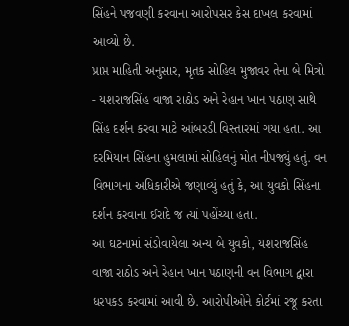સિંહને પજવણી કરવાના આરોપસર કેસ દાખલ કરવામાં આવ્યો છે.
પ્રાપ્ત માહિતી અનુસાર, મૃતક સોહિલ મુજાવર તેના બે મિત્રો - યશરાજસિંહ વાજા રાઠોડ અને રેહાન ખાન પઠાણ સાથે સિંહ દર્શન કરવા માટે આંબરડી વિસ્તારમાં ગયા હતા. આ દરમિયાન સિંહના હુમલામાં સોહિલનું મોત નીપજ્યું હતું. વન વિભાગના અધિકારીએ જણાવ્યું હતું કે, આ યુવકો સિંહના દર્શન કરવાના ઈરાદે જ ત્યાં પહોંચ્યા હતા.
આ ઘટનામાં સંડોવાયેલા અન્ય બે યુવકો, યશરાજસિંહ વાજા રાઠોડ અને રેહાન ખાન પઠાણની વન વિભાગ દ્વારા ધરપકડ કરવામાં આવી છે. આરોપીઓને કોર્ટમાં રજૂ કરતા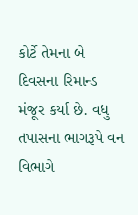કોર્ટે તેમના બે દિવસના રિમાન્ડ મંજૂર કર્યા છે. વધુ તપાસના ભાગરૂપે વન વિભાગે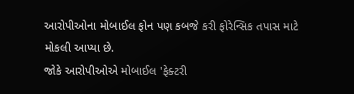આરોપીઓના મોબાઈલ ફોન પણ કબજે કરી ફોરેન્સિક તપાસ માટે મોકલી આપ્યા છે.
જોકે આરોપીઓએ મોબાઈલ 'ફેક્ટરી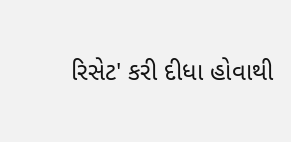રિસેટ' કરી દીધા હોવાથી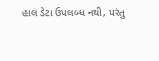હાલ ડેટા ઉપલબ્ધ નથી, પરંતુ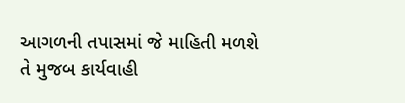આગળની તપાસમાં જે માહિતી મળશે તે મુજબ કાર્યવાહી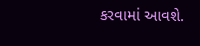કરવામાં આવશે.